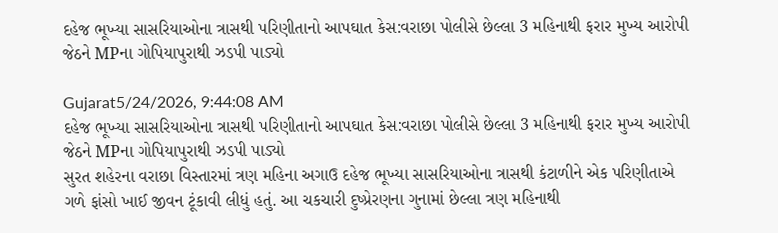દહેજ ભૂખ્યા સાસરિયાઓના ત્રાસથી પરિણીતાનો આપઘાત કેસ:વરાછા પોલીસે છેલ્લા 3 મહિનાથી ફરાર મુખ્ય આરોપી જેઠને MPના ગોપિયાપુરાથી ઝડપી પાડ્યો

Gujarat5/24/2026, 9:44:08 AM
દહેજ ભૂખ્યા સાસરિયાઓના ત્રાસથી પરિણીતાનો આપઘાત કેસ:વરાછા પોલીસે છેલ્લા 3 મહિનાથી ફરાર મુખ્ય આરોપી જેઠને MPના ગોપિયાપુરાથી ઝડપી પાડ્યો
સુરત શહેરના વરાછા વિસ્તારમાં ત્રણ મહિના અગાઉ દહેજ ભૂખ્યા સાસરિયાઓના ત્રાસથી કંટાળીને એક પરિણીતાએ ગળે ફાંસો ખાઈ જીવન ટૂંકાવી લીધું હતું. આ ચકચારી દુષ્પ્રેરણના ગુનામાં છેલ્લા ત્રણ મહિનાથી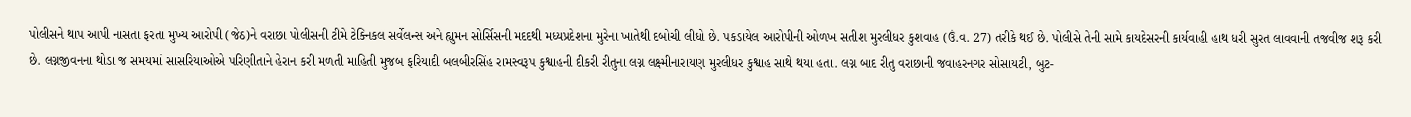પોલીસને થાપ આપી નાસતા ફરતા મુખ્ય આરોપી (જેઠ)ને વરાછા પોલીસની ટીમે ટેક્નિકલ સર્વેલન્સ અને હ્યુમન સોર્સિસની મદદથી મધ્યપ્રદેશના મુરેના ખાતેથી દબોચી લીધો છે. પકડાયેલ આરોપીની ઓળખ સતીશ મુરલીધર કુશવાહ (ઉં.વ. 27) તરીકે થઈ છે. પોલીસે તેની સામે કાયદેસરની કાર્યવાહી હાથ ધરી સુરત લાવવાની તજવીજ શરૂ કરી છે. લગ્નજીવનના થોડા જ સમયમાં સાસરિયાઓએ પરિણીતાને હેરાન કરી મળતી માહિતી મુજબ ફરિયાદી બલબીરસિંહ રામસ્વરૂપ કુશ્વાહની દીકરી રીતુના લગ્ન લક્ષ્મીનારાયણ મુરલીધર કુશ્વાહ સાથે થયા હતા. લગ્ન બાદ રીતુ વરાછાની જવાહરનગર સોસાયટી, બુટ-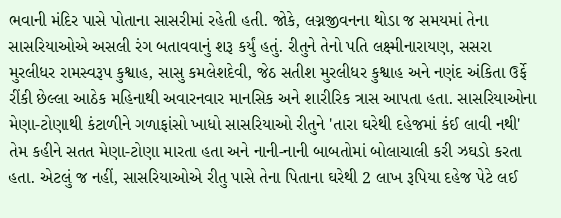ભવાની મંદિર પાસે પોતાના સાસરીમાં રહેતી હતી. જોકે, લગ્નજીવનના થોડા જ સમયમાં તેના સાસરિયાઓએ અસલી રંગ બતાવવાનું શરૂ કર્યું હતું. રીતુને તેનો પતિ લક્ષ્મીનારાયણ, સસરા મુરલીધર રામસ્વરૂપ કુશ્વાહ, સાસુ કમલેશદેવી, જેઠ સતીશ મુરલીધર કુશ્વાહ અને નણંદ અંકિતા ઉર્ફે રીંકી છેલ્લા આઠેક મહિનાથી અવારનવાર માનસિક અને શારીરિક ત્રાસ આપતા હતા. સાસરિયાઓના મેણા-ટોણાથી કંટાળીને ગળાફાંસો ખાધો સાસરિયાઓ રીતુને 'તારા ઘરેથી દહેજમાં કંઈ લાવી નથી' તેમ કહીને સતત મેણા-ટોણા મારતા હતા અને નાની-નાની બાબતોમાં બોલાચાલી કરી ઝઘડો કરતા હતા. એટલું જ નહીં, સાસરિયાઓએ રીતુ પાસે તેના પિતાના ઘરેથી 2 લાખ રૂપિયા દહેજ પેટે લઈ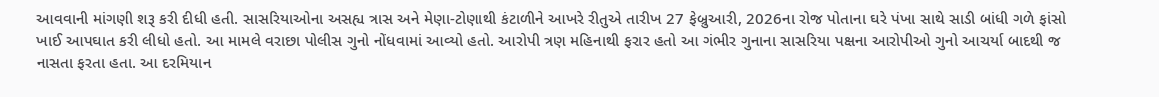આવવાની માંગણી શરૂ કરી દીધી હતી. સાસરિયાઓના અસહ્ય ત્રાસ અને મેણા-ટોણાથી કંટાળીને આખરે રીતુએ તારીખ 27 ફેબ્રુઆરી, 2026ના રોજ પોતાના ઘરે પંખા સાથે સાડી બાંધી ગળે ફાંસો ખાઈ આપઘાત કરી લીધો હતો. આ મામલે વરાછા પોલીસ ગુનો નોંધવામાં આવ્યો હતો. આરોપી ત્રણ મહિનાથી ફરાર હતો આ ગંભીર ગુનાના સાસરિયા પક્ષના આરોપીઓ ગુનો આચર્યા બાદથી જ નાસતા ફરતા હતા. આ દરમિયાન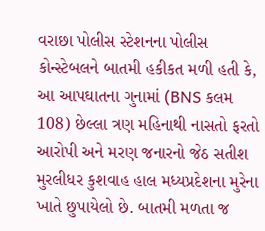વરાછા પોલીસ સ્ટેશનના પોલીસ કોન્સ્ટેબલને બાતમી હકીકત મળી હતી કે, આ આપઘાતના ગુનામાં (BNS કલમ 108) છેલ્લા ત્રણ મહિનાથી નાસતો ફરતો આરોપી અને મરણ જનારનો જેઠ સતીશ મુરલીધર કુશવાહ હાલ મધ્યપ્રદેશના મુરેના ખાતે છુપાયેલો છે. બાતમી મળતા જ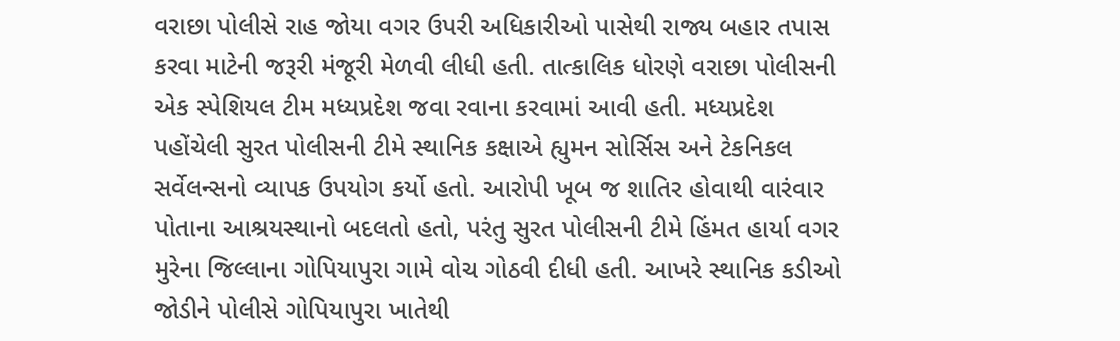વરાછા પોલીસે રાહ જોયા વગર ઉપરી અધિકારીઓ પાસેથી રાજ્ય બહાર તપાસ કરવા માટેની જરૂરી મંજૂરી મેળવી લીધી હતી. તાત્કાલિક ધોરણે વરાછા પોલીસની એક સ્પેશિયલ ટીમ મધ્યપ્રદેશ જવા રવાના કરવામાં આવી હતી. મધ્યપ્રદેશ પહોંચેલી સુરત પોલીસની ટીમે સ્થાનિક કક્ષાએ હ્યુમન સોર્સિસ અને ટેકનિકલ સર્વેલન્સનો વ્યાપક ઉપયોગ કર્યો હતો. આરોપી ખૂબ જ શાતિર હોવાથી વારંવાર પોતાના આશ્રયસ્થાનો બદલતો હતો, પરંતુ સુરત પોલીસની ટીમે હિંમત હાર્યા વગર મુરેના જિલ્લાના ગોપિયાપુરા ગામે વોચ ગોઠવી દીધી હતી. આખરે સ્થાનિક કડીઓ જોડીને પોલીસે ગોપિયાપુરા ખાતેથી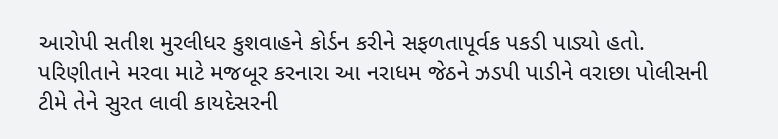આરોપી સતીશ મુરલીધર કુશવાહને કોર્ડન કરીને સફળતાપૂર્વક પકડી પાડ્યો હતો. પરિણીતાને મરવા માટે મજબૂર કરનારા આ નરાધમ જેઠને ઝડપી પાડીને વરાછા પોલીસની ટીમે તેને સુરત લાવી કાયદેસરની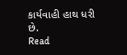કાર્યવાહી હાથ ધરી છે.
Read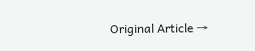Original Article →